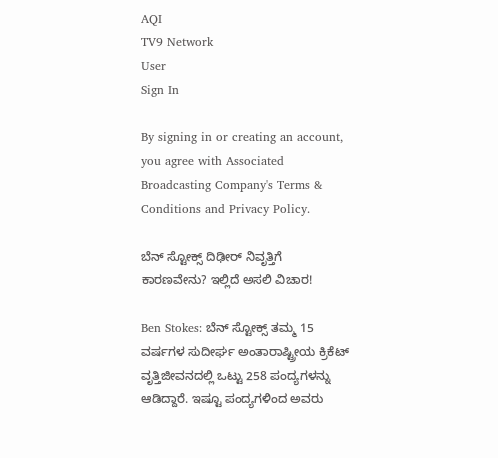AQI
TV9 Network
User
Sign In

By signing in or creating an account, you agree with Associated Broadcasting Company's Terms & Conditions and Privacy Policy.

ಬೆನ್ ಸ್ಟೋಕ್ಸ್ ದಿಢೀರ್ ನಿವೃತ್ತಿಗೆ ಕಾರಣವೇನು? ಇಲ್ಲಿದೆ ಅಸಲಿ ವಿಚಾರ!

Ben Stokes: ಬೆನ್ ಸ್ಟೋಕ್ಸ್ ತಮ್ಮ 15 ವರ್ಷಗಳ ಸುದೀರ್ಘ ಅಂತಾರಾಷ್ಟ್ರೀಯ ಕ್ರಿಕೆಟ್ ವೃತ್ತಿಜೀವನದಲ್ಲಿ ಒಟ್ಟು 258 ಪಂದ್ಯಗಳನ್ನು ಆಡಿದ್ದಾರೆ. ಇಷ್ಟೂ ಪಂದ್ಯಗಳಿಂದ ಅವರು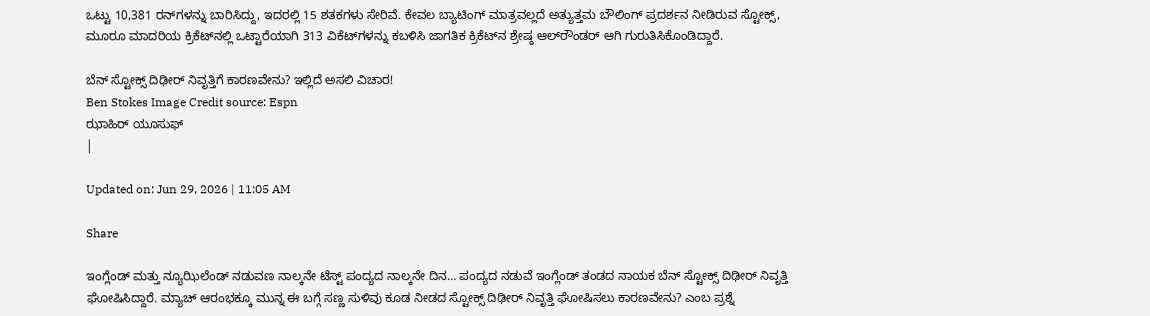ಒಟ್ಟು 10,381 ರನ್‌ಗಳನ್ನು ಬಾರಿಸಿದ್ದು, ಇದರಲ್ಲಿ 15 ಶತಕಗಳು ಸೇರಿವೆ. ಕೇವಲ ಬ್ಯಾಟಿಂಗ್ ಮಾತ್ರವಲ್ಲದೆ ಅತ್ಯುತ್ತಮ ಬೌಲಿಂಗ್ ಪ್ರದರ್ಶನ ನೀಡಿರುವ ಸ್ಟೋಕ್ಸ್, ಮೂರೂ ಮಾದರಿಯ ಕ್ರಿಕೆಟ್‌ನಲ್ಲಿ ಒಟ್ಟಾರೆಯಾಗಿ 313 ವಿಕೆಟ್‌ಗಳನ್ನು ಕಬಳಿಸಿ ಜಾಗತಿಕ ಕ್ರಿಕೆಟ್‌ನ ಶ್ರೇಷ್ಠ ಆಲ್‌ರೌಂಡರ್ ಆಗಿ ಗುರುತಿಸಿಕೊಂಡಿದ್ದಾರೆ.

ಬೆನ್ ಸ್ಟೋಕ್ಸ್ ದಿಢೀರ್ ನಿವೃತ್ತಿಗೆ ಕಾರಣವೇನು? ಇಲ್ಲಿದೆ ಅಸಲಿ ವಿಚಾರ!
Ben Stokes Image Credit source: Espn
ಝಾಹಿರ್ ಯೂಸುಫ್
|

Updated on: Jun 29, 2026 | 11:05 AM

Share

ಇಂಗ್ಲೆಂಡ್ ಮತ್ತು ನ್ಯೂಝಿಲೆಂಡ್ ನಡುವಣ ನಾಲ್ಕನೇ ಟೆಸ್ಟ್ ಪಂದ್ಯದ ನಾಲ್ಕನೇ ದಿನ… ಪಂದ್ಯದ ನಡುವೆ ಇಂಗ್ಲೆಂಡ್ ತಂಡದ ನಾಯಕ ಬೆನ್ ಸ್ಟೋಕ್ಸ್ ದಿಢೀರ್ ನಿವೃತ್ತಿ ಘೋಷಿಸಿದ್ದಾರೆ. ಮ್ಯಾಚ್ ಆರಂಭಕ್ಕೂ ಮುನ್ನ ಈ ಬಗ್ಗೆ ಸಣ್ಣ ಸುಳಿವು ಕೂಡ ನೀಡದ ಸ್ಟೋಕ್ಸ್ ದಿಢೀರ್ ನಿವೃತ್ತಿ ಘೋಷಿಸಲು ಕಾರಣವೇನು? ಎಂಬ ಪ್ರಶ್ನೆ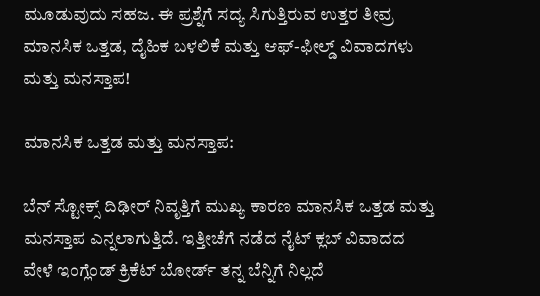ಮೂಡುವುದು ಸಹಜ. ಈ ಪ್ರಶ್ನೆಗೆ ಸದ್ಯ ಸಿಗುತ್ತಿರುವ ಉತ್ತರ ತೀವ್ರ ಮಾನಸಿಕ ಒತ್ತಡ, ದೈಹಿಕ ಬಳಲಿಕೆ ಮತ್ತು ಆಫ್-ಫೀಲ್ಡ್ ವಿವಾದಗಳು ಮತ್ತು ಮನಸ್ತಾಪ!

ಮಾನಸಿಕ ಒತ್ತಡ ಮತ್ತು ಮನಸ್ತಾಪ:

ಬೆನ್ ಸ್ಟೋಕ್ಸ್ ದಿಢೀರ್ ನಿವೃತ್ತಿಗೆ ಮುಖ್ಯ ಕಾರಣ ಮಾನಸಿಕ ಒತ್ತಡ ಮತ್ತು ಮನಸ್ತಾಪ ಎನ್ನಲಾಗುತ್ತಿದೆ. ಇತ್ತೀಚೆಗೆ ನಡೆದ ನೈಟ್ ಕ್ಲಬ್ ವಿವಾದದ ವೇಳೆ ಇಂಗ್ಲೆಂಡ್ ಕ್ರಿಕೆಟ್ ಬೋರ್ಡ್ ತನ್ನ ಬೆನ್ನಿಗೆ ನಿಲ್ಲದೆ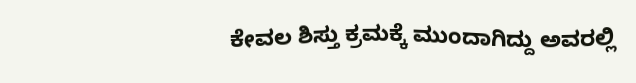ಕೇವಲ ಶಿಸ್ತು ಕ್ರಮಕ್ಕೆ ಮುಂದಾಗಿದ್ದು ಅವರಲ್ಲಿ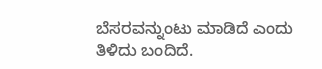ಬೆಸರವನ್ನುಂಟು ಮಾಡಿದೆ ಎಂದು ತಿಳಿದು ಬಂದಿದೆ.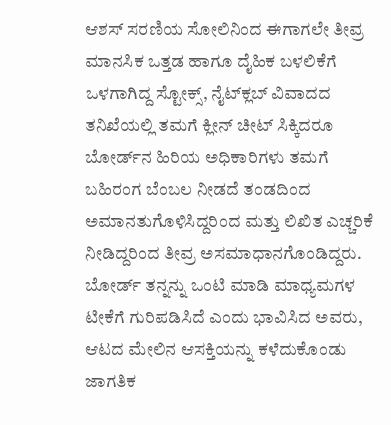ಆಶಸ್ ಸರಣಿಯ ಸೋಲಿನಿಂದ ಈಗಾಗಲೇ ತೀವ್ರ ಮಾನಸಿಕ ಒತ್ತಡ ಹಾಗೂ ದೈಹಿಕ ಬಳಲಿಕೆಗೆ ಒಳಗಾಗಿದ್ದ ಸ್ಟೋಕ್ಸ್, ನೈಟ್‌ಕ್ಲಬ್ ವಿವಾದದ ತನಿಖೆಯಲ್ಲಿ ತಮಗೆ ಕ್ಲೀನ್ ಚೀಟ್ ಸಿಕ್ಕಿದರೂ ಬೋರ್ಡ್‌ನ ಹಿರಿಯ ಅಧಿಕಾರಿಗಳು ತಮಗೆ ಬಹಿರಂಗ ಬೆಂಬಲ ನೀಡದೆ ತಂಡದಿಂದ ಅಮಾನತುಗೊಳಿಸಿದ್ದರಿಂದ ಮತ್ತು ಲಿಖಿತ ಎಚ್ಚರಿಕೆ ನೀಡಿದ್ದರಿಂದ ತೀವ್ರ ಅಸಮಾಧಾನಗೊಂಡಿದ್ದರು.  ಬೋರ್ಡ್ ತನ್ನನ್ನು ಒಂಟಿ ಮಾಡಿ ಮಾಧ್ಯಮಗಳ ಟೀಕೆಗೆ ಗುರಿಪಡಿಸಿದೆ ಎಂದು ಭಾವಿಸಿದ ಅವರು, ಆಟದ ಮೇಲಿನ ಆಸಕ್ತಿಯನ್ನು ಕಳೆದುಕೊಂಡು ಜಾಗತಿಕ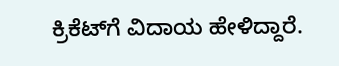ಕ್ರಿಕೆಟ್‌ಗೆ ವಿದಾಯ ಹೇಳಿದ್ದಾರೆ.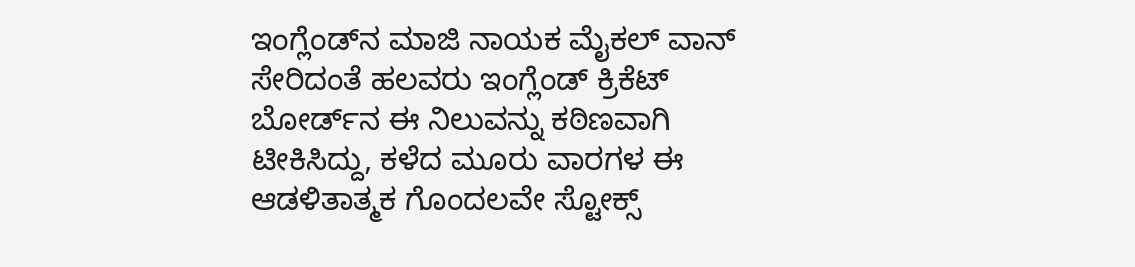ಇಂಗ್ಲೆಂಡ್‌ನ ಮಾಜಿ ನಾಯಕ ಮೈಕಲ್ ವಾನ್ ಸೇರಿದಂತೆ ಹಲವರು ಇಂಗ್ಲೆಂಡ್ ಕ್ರಿಕೆಟ್ ಬೋರ್ಡ್‌ನ ಈ ನಿಲುವನ್ನು ಕಠಿಣವಾಗಿ ಟೀಕಿಸಿದ್ದು, ಕಳೆದ ಮೂರು ವಾರಗಳ ಈ ಆಡಳಿತಾತ್ಮಕ ಗೊಂದಲವೇ ಸ್ಟೋಕ್ಸ್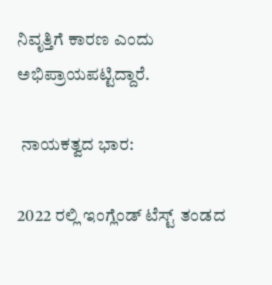ನಿವೃತ್ತಿಗೆ ಕಾರಣ ಎಂದು ಅಭಿಪ್ರಾಯಪಟ್ಟಿದ್ದಾರೆ.

 ನಾಯಕತ್ವದ ಭಾರ:

2022 ರಲ್ಲಿ ಇಂಗ್ಲೆಂಡ್ ಟೆಸ್ಟ್ ತಂಡದ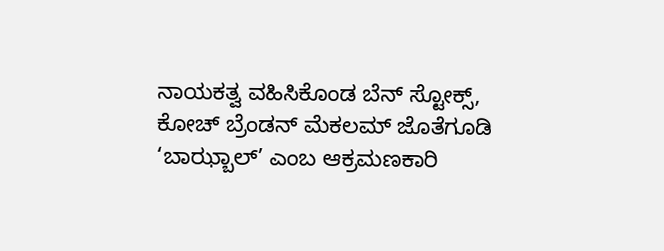ನಾಯಕತ್ವ ವಹಿಸಿಕೊಂಡ ಬೆನ್ ಸ್ಟೋಕ್ಸ್, ಕೋಚ್ ಬ್ರೆಂಡನ್ ಮೆಕಲಮ್ ಜೊತೆಗೂಡಿ ‘ಬಾಝ್ಬಾಲ್’ ಎಂಬ ಆಕ್ರಮಣಕಾರಿ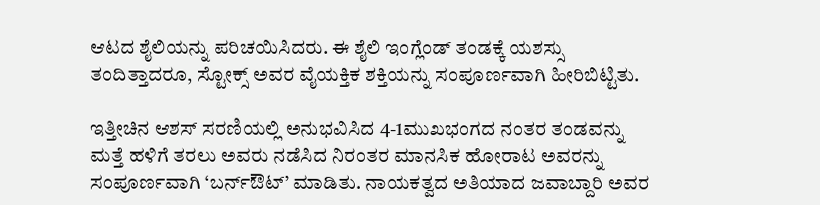ಆಟದ ಶೈಲಿಯನ್ನು ಪರಿಚಯಿಸಿದರು. ಈ ಶೈಲಿ ಇಂಗ್ಲೆಂಡ್ ತಂಡಕ್ಕೆ ಯಶಸ್ಸು ತಂದಿತ್ತಾದರೂ, ಸ್ಟೋಕ್ಸ್ ಅವರ ವೈಯಕ್ತಿಕ ಶಕ್ತಿಯನ್ನು ಸಂಪೂರ್ಣವಾಗಿ ಹೀರಿಬಿಟ್ಟಿತು.

ಇತ್ತೀಚಿನ ಆಶಸ್ ಸರಣಿಯಲ್ಲಿ ಅನುಭವಿಸಿದ 4-1ಮುಖಭಂಗದ ನಂತರ ತಂಡವನ್ನು ಮತ್ತೆ ಹಳಿಗೆ ತರಲು ಅವರು ನಡೆಸಿದ ನಿರಂತರ ಮಾನಸಿಕ ಹೋರಾಟ ಅವರನ್ನು ಸಂಪೂರ್ಣವಾಗಿ ‘ಬರ್ನ್‌ಔಟ್’ ಮಾಡಿತು. ನಾಯಕತ್ವದ ಅತಿಯಾದ ಜವಾಬ್ದಾರಿ ಅವರ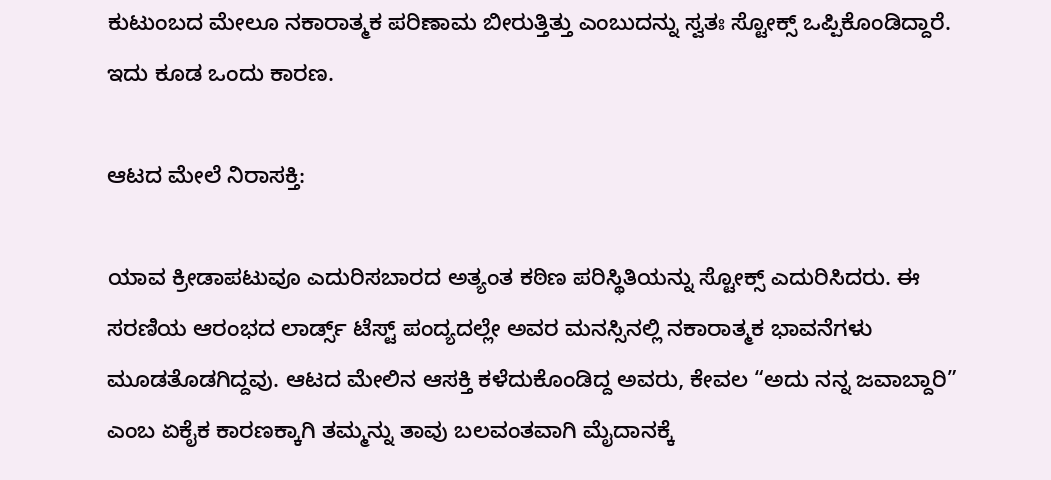ಕುಟುಂಬದ ಮೇಲೂ ನಕಾರಾತ್ಮಕ ಪರಿಣಾಮ ಬೀರುತ್ತಿತ್ತು ಎಂಬುದನ್ನು ಸ್ವತಃ ಸ್ಟೋಕ್ಸ್ ಒಪ್ಪಿಕೊಂಡಿದ್ದಾರೆ. ಇದು ಕೂಡ ಒಂದು ಕಾರಣ.

ಆಟದ ಮೇಲೆ ನಿರಾಸಕ್ತಿ:

ಯಾವ ಕ್ರೀಡಾಪಟುವೂ ಎದುರಿಸಬಾರದ ಅತ್ಯಂತ ಕಠಿಣ ಪರಿಸ್ಥಿತಿಯನ್ನು ಸ್ಟೋಕ್ಸ್ ಎದುರಿಸಿದರು. ಈ ಸರಣಿಯ ಆರಂಭದ ಲಾರ್ಡ್ಸ್ ಟೆಸ್ಟ್ ಪಂದ್ಯದಲ್ಲೇ ಅವರ ಮನಸ್ಸಿನಲ್ಲಿ ನಕಾರಾತ್ಮಕ ಭಾವನೆಗಳು ಮೂಡತೊಡಗಿದ್ದವು. ಆಟದ ಮೇಲಿನ ಆಸಕ್ತಿ ಕಳೆದುಕೊಂಡಿದ್ದ ಅವರು, ಕೇವಲ “ಅದು ನನ್ನ ಜವಾಬ್ದಾರಿ” ಎಂಬ ಏಕೈಕ ಕಾರಣಕ್ಕಾಗಿ ತಮ್ಮನ್ನು ತಾವು ಬಲವಂತವಾಗಿ ಮೈದಾನಕ್ಕೆ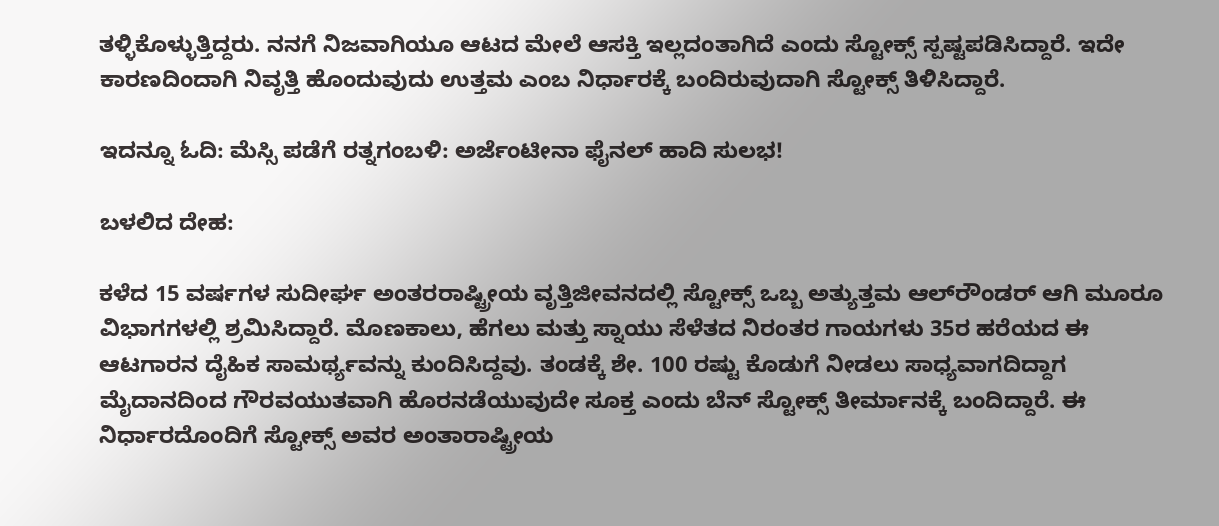ತಳ್ಳಿಕೊಳ್ಳುತ್ತಿದ್ದರು. ನನಗೆ ನಿಜವಾಗಿಯೂ ಆಟದ ಮೇಲೆ ಆಸಕ್ತಿ ಇಲ್ಲದಂತಾಗಿದೆ ಎಂದು ಸ್ಟೋಕ್ಸ್ ಸ್ಪಷ್ಟಪಡಿಸಿದ್ದಾರೆ. ಇದೇ ಕಾರಣದಿಂದಾಗಿ ನಿವೃತ್ತಿ ಹೊಂದುವುದು ಉತ್ತಮ ಎಂಬ ನಿರ್ಧಾರಕ್ಕೆ ಬಂದಿರುವುದಾಗಿ ಸ್ಟೋಕ್ಸ್ ತಿಳಿಸಿದ್ದಾರೆ.

ಇದನ್ನೂ ಓದಿ: ಮೆಸ್ಸಿ ಪಡೆಗೆ ರತ್ನಗಂಬಳಿ: ಅರ್ಜೆಂಟೀನಾ ಫೈನಲ್ ಹಾದಿ ಸುಲಭ!

ಬಳಲಿದ ದೇಹ:

ಕಳೆದ 15 ವರ್ಷಗಳ ಸುದೀರ್ಘ ಅಂತರರಾಷ್ಟ್ರೀಯ ವೃತ್ತಿಜೀವನದಲ್ಲಿ ಸ್ಟೋಕ್ಸ್ ಒಬ್ಬ ಅತ್ಯುತ್ತಮ ಆಲ್‌ರೌಂಡರ್ ಆಗಿ ಮೂರೂ ವಿಭಾಗಗಳಲ್ಲಿ ಶ್ರಮಿಸಿದ್ದಾರೆ. ಮೊಣಕಾಲು, ಹೆಗಲು ಮತ್ತು ಸ್ನಾಯು ಸೆಳೆತದ ನಿರಂತರ ಗಾಯಗಳು 35ರ ಹರೆಯದ ಈ ಆಟಗಾರನ ದೈಹಿಕ ಸಾಮರ್ಥ್ಯವನ್ನು ಕುಂದಿಸಿದ್ದವು. ತಂಡಕ್ಕೆ ಶೇ. 100 ರಷ್ಟು ಕೊಡುಗೆ ನೀಡಲು ಸಾಧ್ಯವಾಗದಿದ್ದಾಗ ಮೈದಾನದಿಂದ ಗೌರವಯುತವಾಗಿ ಹೊರನಡೆಯುವುದೇ ಸೂಕ್ತ ಎಂದು ಬೆನ್ ಸ್ಟೋಕ್ಸ್ ತೀರ್ಮಾನಕ್ಕೆ ಬಂದಿದ್ದಾರೆ. ಈ ನಿರ್ಧಾರದೊಂದಿಗೆ ಸ್ಟೋಕ್ಸ್ ಅವರ ಅಂತಾರಾಷ್ಟ್ರೀಯ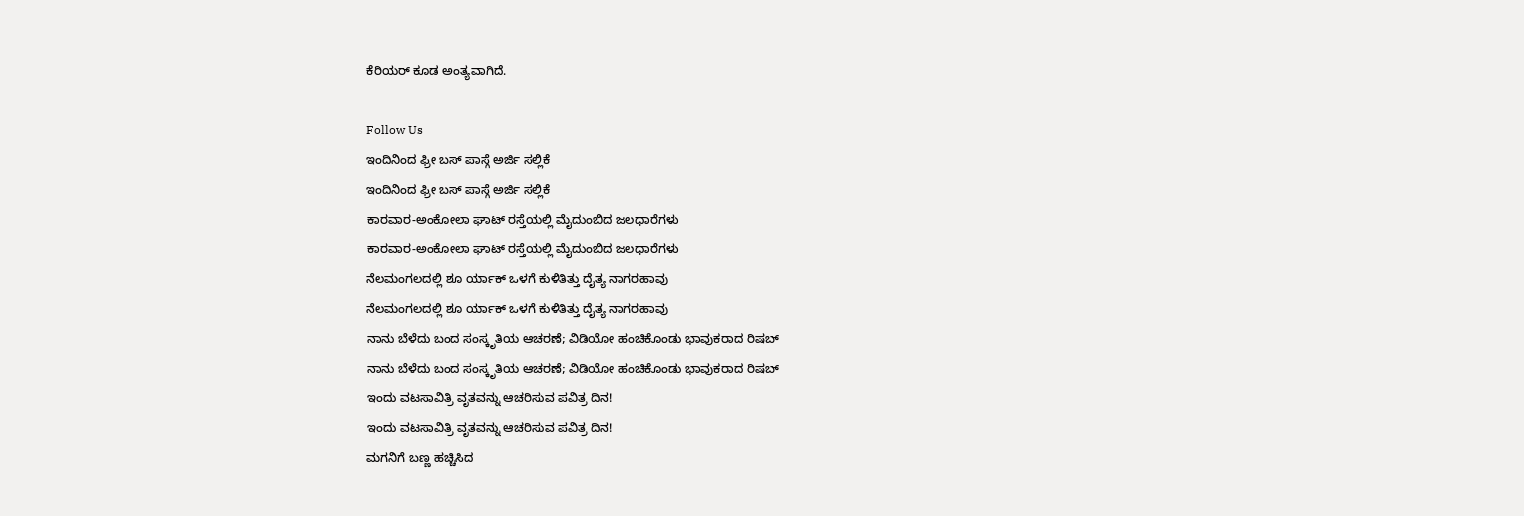ಕೆರಿಯರ್ ಕೂಡ ಅಂತ್ಯವಾಗಿದೆ.

Follow Us
ಇಂದಿನಿಂದ ಫ್ರೀ ಬಸ್ ಪಾಸ್ಗೆ ಅರ್ಜಿ ಸಲ್ಲಿಕೆ
ಇಂದಿನಿಂದ ಫ್ರೀ ಬಸ್ ಪಾಸ್ಗೆ ಅರ್ಜಿ ಸಲ್ಲಿಕೆ
ಕಾರವಾರ-ಅಂಕೋಲಾ ಘಾಟ್ ರಸ್ತೆಯಲ್ಲಿ ಮೈದುಂಬಿದ ಜಲಧಾರೆಗಳು
ಕಾರವಾರ-ಅಂಕೋಲಾ ಘಾಟ್ ರಸ್ತೆಯಲ್ಲಿ ಮೈದುಂಬಿದ ಜಲಧಾರೆಗಳು
ನೆಲಮಂಗಲದಲ್ಲಿ ಶೂ ರ್ಯಾಕ್ ಒಳಗೆ ಕುಳಿತಿತ್ತು ದೈತ್ಯ ನಾಗರಹಾವು
ನೆಲಮಂಗಲದಲ್ಲಿ ಶೂ ರ್ಯಾಕ್ ಒಳಗೆ ಕುಳಿತಿತ್ತು ದೈತ್ಯ ನಾಗರಹಾವು
ನಾನು ಬೆಳೆದು ಬಂದ ಸಂಸ್ಕೃತಿಯ ಆಚರಣೆ; ವಿಡಿಯೋ ಹಂಚಿಕೊಂಡು ಭಾವುಕರಾದ ರಿಷಬ್
ನಾನು ಬೆಳೆದು ಬಂದ ಸಂಸ್ಕೃತಿಯ ಆಚರಣೆ; ವಿಡಿಯೋ ಹಂಚಿಕೊಂಡು ಭಾವುಕರಾದ ರಿಷಬ್
ಇಂದು ವಟಸಾವಿತ್ರಿ ವೃತವನ್ನು ಆಚರಿಸುವ ಪವಿತ್ರ ದಿನ!
ಇಂದು ವಟಸಾವಿತ್ರಿ ವೃತವನ್ನು ಆಚರಿಸುವ ಪವಿತ್ರ ದಿನ!
ಮಗನಿಗೆ ಬಣ್ಣ ಹಚ್ಚಿಸಿದ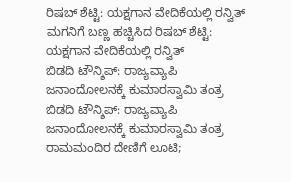ರಿಷಬ್ ಶೆಟ್ಟಿ: ಯಕ್ಷಗಾನ ವೇದಿಕೆಯಲ್ಲಿ ರನ್ವಿತ್
ಮಗನಿಗೆ ಬಣ್ಣ ಹಚ್ಚಿಸಿದ ರಿಷಬ್ ಶೆಟ್ಟಿ: ಯಕ್ಷಗಾನ ವೇದಿಕೆಯಲ್ಲಿ ರನ್ವಿತ್
ಬಿಡದಿ ಟೌನ್ಶಿಪ್: ರಾಜ್ಯವ್ಯಾಪಿ ಜನಾಂದೋಲನಕ್ಕೆ ಕುಮಾರಸ್ವಾಮಿ ತಂತ್ರ
ಬಿಡದಿ ಟೌನ್ಶಿಪ್: ರಾಜ್ಯವ್ಯಾಪಿ ಜನಾಂದೋಲನಕ್ಕೆ ಕುಮಾರಸ್ವಾಮಿ ತಂತ್ರ
ರಾಮಮಂದಿರ ದೇಣಿಗೆ ಲೂಟಿ;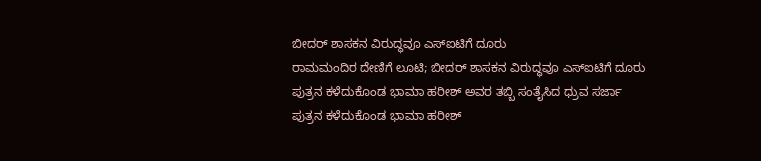ಬೀದರ್ ಶಾಸಕನ ವಿರುದ್ಧವೂ ಎಸ್ಐಟಿಗೆ ದೂರು
ರಾಮಮಂದಿರ ದೇಣಿಗೆ ಲೂಟಿ; ಬೀದರ್ ಶಾಸಕನ ವಿರುದ್ಧವೂ ಎಸ್ಐಟಿಗೆ ದೂರು
ಪುತ್ರನ ಕಳೆದುಕೊಂಡ ಭಾಮಾ ಹರೀಶ್ ಅವರ ತಬ್ಬಿ ಸಂತೈಸಿದ ಧ್ರುವ ಸರ್ಜಾ
ಪುತ್ರನ ಕಳೆದುಕೊಂಡ ಭಾಮಾ ಹರೀಶ್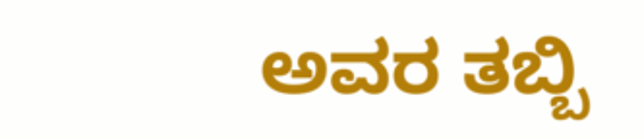ಅವರ ತಬ್ಬಿ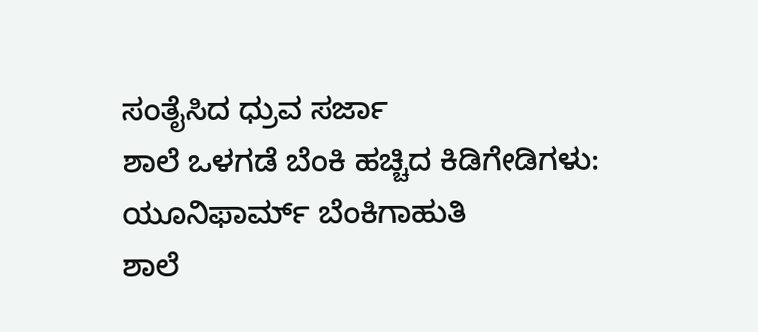ಸಂತೈಸಿದ ಧ್ರುವ ಸರ್ಜಾ
ಶಾಲೆ ಒಳಗಡೆ ಬೆಂಕಿ ಹಚ್ಚಿದ ಕಿಡಿಗೇಡಿಗಳು: ಯೂನಿಫಾರ್ಮ್ ಬೆಂಕಿಗಾಹುತಿ
ಶಾಲೆ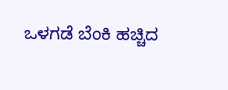ಒಳಗಡೆ ಬೆಂಕಿ ಹಚ್ಚಿದ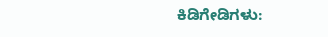ಕಿಡಿಗೇಡಿಗಳು: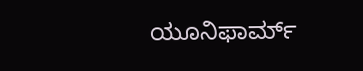ಯೂನಿಫಾರ್ಮ್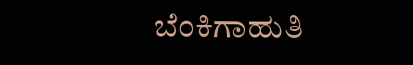ಬೆಂಕಿಗಾಹುತಿ